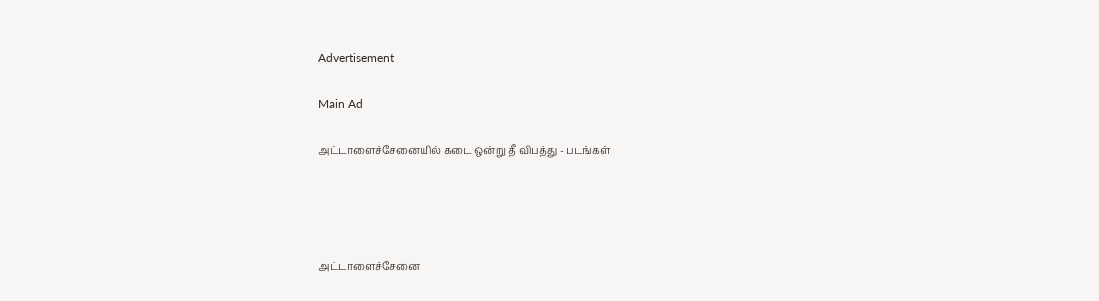Advertisement

Main Ad

அட்டாளைச்சேனையில் கடை ஒன்று தீ விபத்து - படங்கள்




அட்டாளைச்சேனை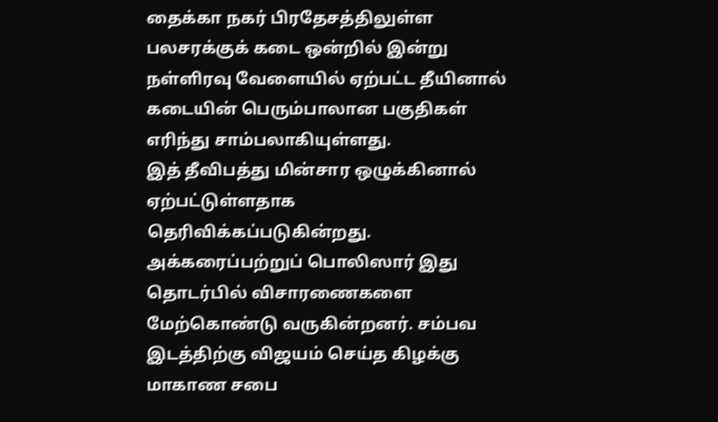தைக்கா நகர் பிரதேசத்திலுள்ள பலசரக்குக் கடை ஒன்றில் இன்று நள்ளிரவு வேளையில் ஏற்பட்ட தீயினால் கடையின் பெரும்பாலான பகுதிகள் எரிந்து சாம்பலாகியுள்ளது.
இத் தீவிபத்து மின்சார ஒழுக்கினால் ஏற்பட்டுள்ளதாக தெரிவிக்கப்படுகின்றது. அக்கரைப்பற்றுப் பொலிஸார் இது தொடர்பில் விசாரணைகளை மேற்கொண்டு வருகின்றனர். சம்பவ இடத்திற்கு விஜயம் செய்த கிழக்கு மாகாண சபை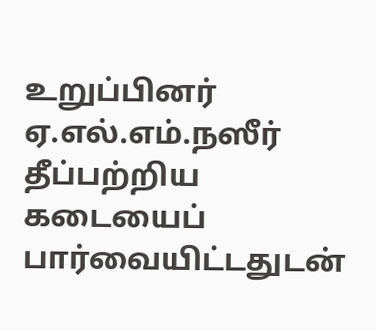உறுப்பினர் ஏ.எல்.எம்.நஸீர் தீப்பற்றிய கடையைப் பார்வையிட்டதுடன்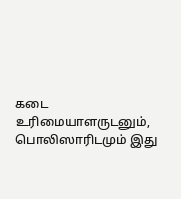கடை உரிமையாளருடனும், பொலிஸாரிடமும் இது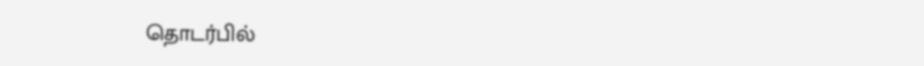தொடர்பில்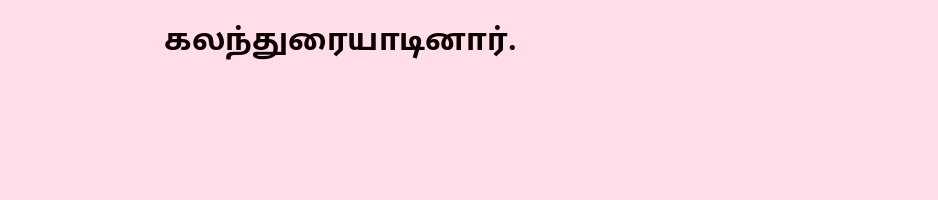கலந்துரையாடினார்.